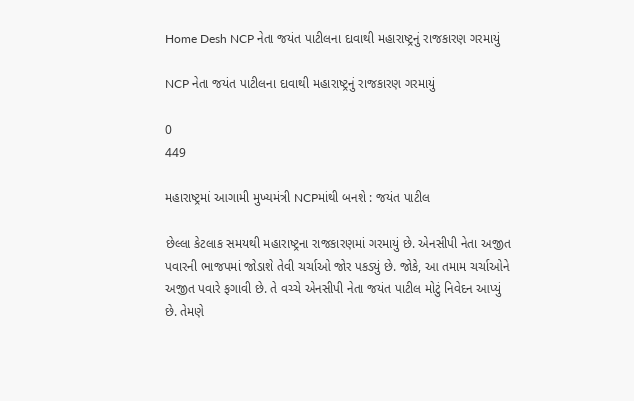Home Desh NCP નેતા જયંત પાટીલના દાવાથી મહારાષ્ટ્રનું રાજકારણ ગરમાયું

NCP નેતા જયંત પાટીલના દાવાથી મહારાષ્ટ્રનું રાજકારણ ગરમાયું

0
449

મહારાષ્ટ્રમાં આગામી મુખ્યમંત્રી NCPમાંથી બનશે : જયંત પાટીલ

છેલ્લા કેટલાક સમયથી મહારાષ્ટ્રના રાજકારણમાં ગરમાયું છે. એનસીપી નેતા અજીત પવારની ભાજપમાં જોડાશે તેવી ચર્ચાઓ જોર પકડ્યું છે. જોકે, આ તમામ ચર્ચાઓને અજીત પવારે ફગાવી છે. તે વચ્ચે એનસીપી નેતા જયંત પાટીલ મોટું નિવેદન આપ્યું છે. તેમણે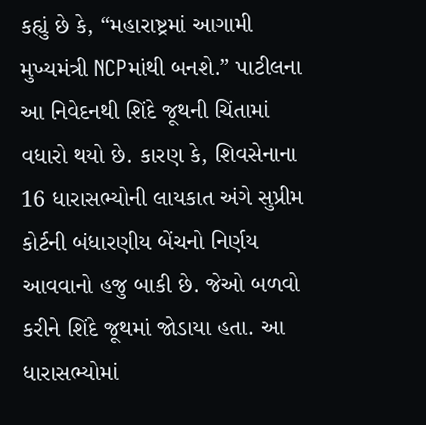કહ્યું છે કે, “મહારાષ્ટ્રમાં આગામી મુખ્યમંત્રી NCPમાંથી બનશે.” પાટીલના આ નિવેદનથી શિંદે જૂથની ચિંતામાં વધારો થયો છે. કારણ કે, શિવસેનાના 16 ધારાસભ્યોની લાયકાત અંગે સુપ્રીમ કોર્ટની બંધારણીય બેંચનો નિર્ણય આવવાનો હજુ બાકી છે. જેઓ બળવો કરીને શિંદે જૂથમાં જોડાયા હતા. આ ધારાસભ્યોમાં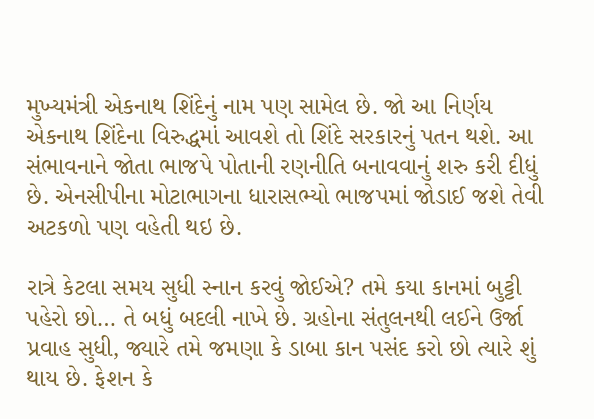મુખ્યમંત્રી એકનાથ શિંદેનું નામ પણ સામેલ છે. જો આ નિર્ણય એકનાથ શિંદેના વિરુદ્ધમાં આવશે તો શિંદે સરકારનું પતન થશે. આ સંભાવનાને જોતા ભાજપે પોતાની રણનીતિ બનાવવાનું શરુ કરી દીધું છે. એનસીપીના મોટાભાગના ધારાસભ્યો ભાજપમાં જોડાઈ જશે તેવી અટકળો પણ વહેતી થઇ છે.

રાત્રે કેટલા સમય સુધી સ્નાન કરવું જોઈએ? તમે કયા કાનમાં બુટ્ટી પહેરો છો… તે બધું બદલી નાખે છે. ગ્રહોના સંતુલનથી લઈને ઉર્જા પ્રવાહ સુધી, જ્યારે તમે જમણા કે ડાબા કાન પસંદ કરો છો ત્યારે શું થાય છે. ફેશન કે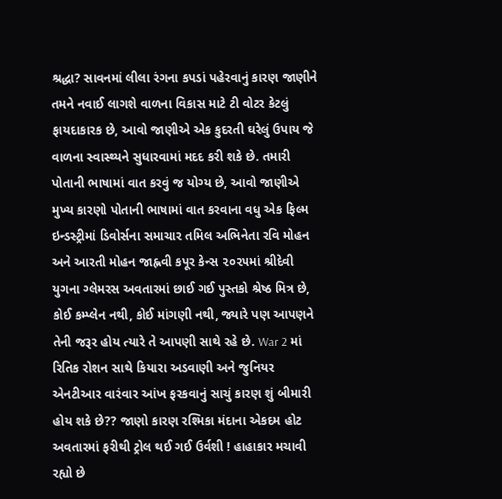શ્રદ્ધા? સાવનમાં લીલા રંગના કપડાં પહેરવાનું કારણ જાણીને તમને નવાઈ લાગશે વાળના વિકાસ માટે ટી વોટર કેટલું ફાયદાકારક છે, આવો જાણીએ એક કુદરતી ઘરેલું ઉપાય જે વાળના સ્વાસ્થ્યને સુધારવામાં મદદ કરી શકે છે. તમારી પોતાની ભાષામાં વાત કરવું જ યોગ્ય છે, આવો જાણીએ મુખ્ય કારણો પોતાની ભાષામાં વાત કરવાના વધુ એક ફિલ્મ ઇન્ડસ્ટ્રીમાં ડિવોર્સના સમાચાર તમિલ અભિનેતા રવિ મોહન અને આરતી મોહન જાહ્નવી કપૂર કેન્સ ૨૦૨૫માં શ્રીદેવી યુગના ગ્લેમરસ અવતારમાં છાઈ ગઈ પુસ્તકો શ્રેષ્ઠ મિત્ર છે, કોઈ કમ્પ્લેન નથી, કોઈ માંગણી નથી, જ્યારે પણ આપણને તેની જરૂર હોય ત્યારે તે આપણી સાથે રહે છે. War 2 માં રિતિક રોશન સાથે કિયારા અડવાણી અને જુનિયર એનટીઆર વારંવાર આંખ ફરકવાનું સાચું કારણ શું બીમારી હોય શકે છે?? જાણો કારણ રશ્મિકા મંદાના એકદમ હોટ અવતારમાં ફરીથી ટ્રોલ થઈ ગઈ ઉર્વશી ! હાહાકાર મચાવી રહ્યો છે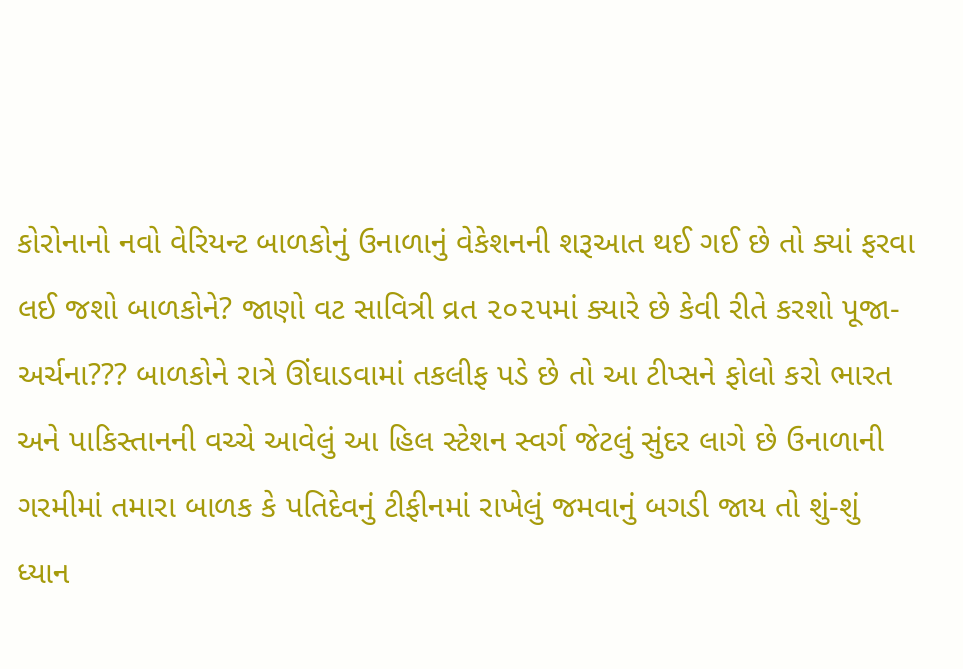કોરોનાનો નવો વેરિયન્ટ બાળકોનું ઉનાળાનું વેકેશનની શરૂઆત થઈ ગઈ છે તો ક્યાં ફરવા લઈ જશો બાળકોને? જાણો વટ સાવિત્રી વ્રત ૨૦૨૫માં ક્યારે છે કેવી રીતે કરશો પૂજા-અર્ચના??? બાળકોને રાત્રે ઊંઘાડવામાં તકલીફ પડે છે તો આ ટીપ્સને ફોલો કરો ભારત અને પાકિસ્તાનની વચ્ચે આવેલું આ હિલ સ્ટેશન સ્વર્ગ જેટલું સુંદર લાગે છે ઉનાળાની ગરમીમાં તમારા બાળક કે પતિદેવનું ટીફીનમાં રાખેલું જમવાનું બગડી જાય તો શું-શું ધ્યાન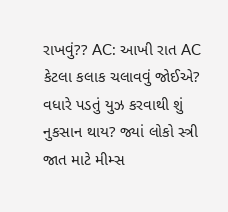રાખવું?? AC: આખી રાત AC કેટલા કલાક ચલાવવું જોઈએ? વધારે પડતું યુઝ કરવાથી શું નુકસાન થાય? જ્યાં લોકો સ્ત્રી જાત માટે મીમ્સ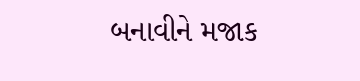બનાવીને મજાક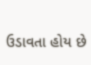ઉડાવતા હોય છે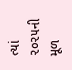ત્યાં ૨૦૨૫ની મૂળ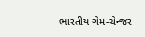ભારતીય ગેમ-ચેન્જર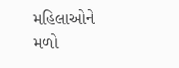મહિલાઓને મળો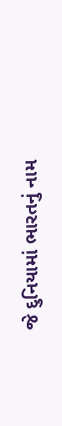જે દુનિયામાં ભારતનું નામ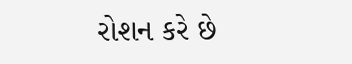રોશન કરે છે